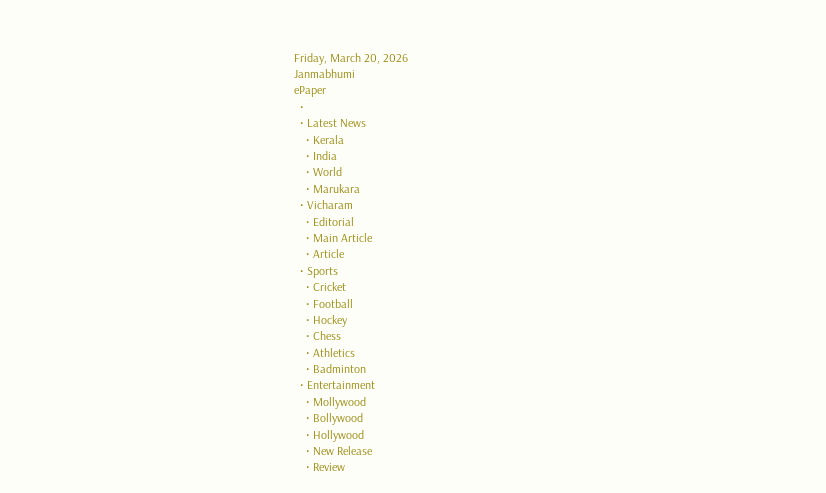Friday, March 20, 2026
Janmabhumi
ePaper
  •
  • Latest News
    • Kerala
    • India
    • World
    • Marukara
  • Vicharam
    • Editorial
    • Main Article
    • Article
  • Sports
    • Cricket
    • Football
    • Hockey
    • Chess
    • Athletics
    • Badminton
  • Entertainment
    • Mollywood
    • Bollywood
    • Hollywood
    • New Release
    • Review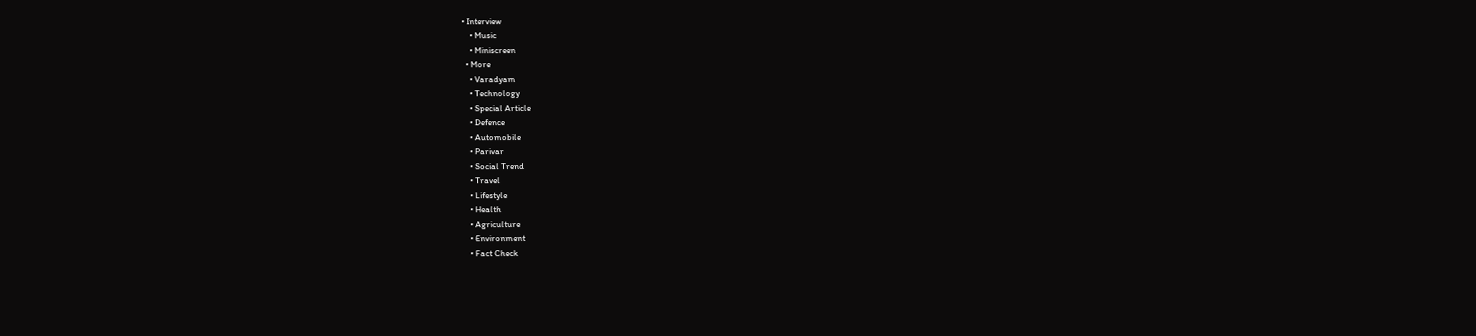• Interview
    • Music
    • Miniscreen
  • More
    • Varadyam
    • Technology
    • Special Article
    • Defence
    • Automobile
    • Parivar
    • Social Trend
    • Travel
    • Lifestyle
    • Health
    • Agriculture
    • Environment
    • Fact Check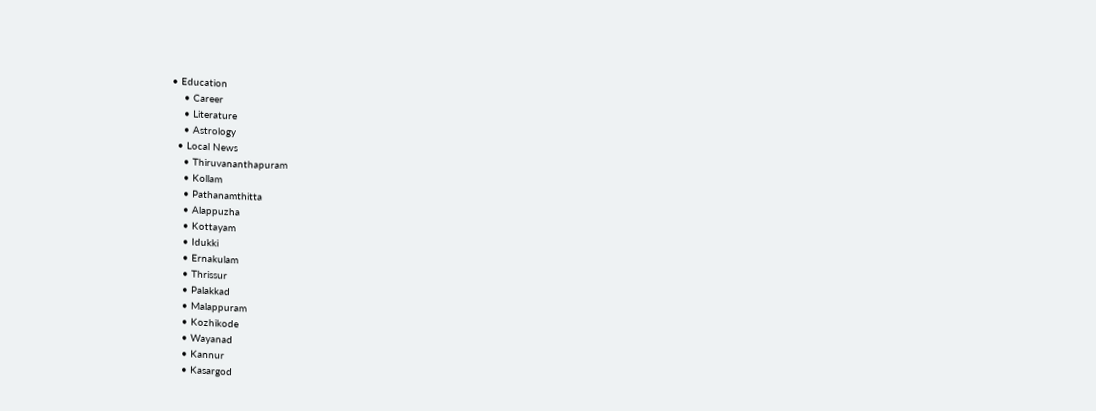• Education
    • Career
    • Literature
    • Astrology
  • Local News
    • Thiruvananthapuram
    • Kollam
    • Pathanamthitta
    • Alappuzha
    • Kottayam
    • Idukki
    • Ernakulam
    • Thrissur
    • Palakkad
    • Malappuram
    • Kozhikode
    • Wayanad
    • Kannur
    • Kasargod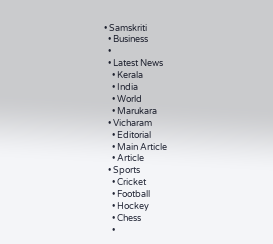• Samskriti
  • Business
  •
  • Latest News
    • Kerala
    • India
    • World
    • Marukara
  • Vicharam
    • Editorial
    • Main Article
    • Article
  • Sports
    • Cricket
    • Football
    • Hockey
    • Chess
    •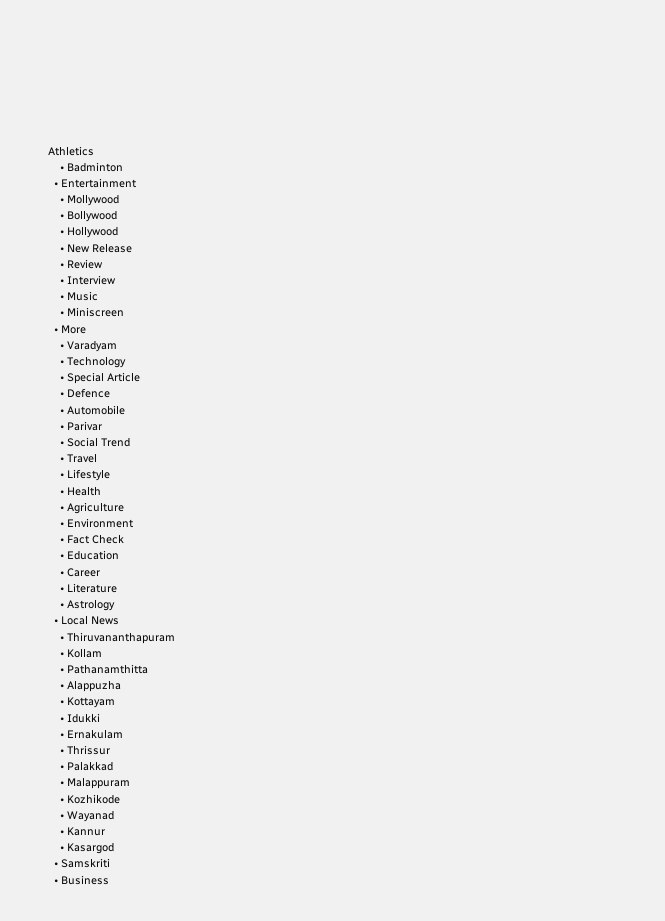Athletics
    • Badminton
  • Entertainment
    • Mollywood
    • Bollywood
    • Hollywood
    • New Release
    • Review
    • Interview
    • Music
    • Miniscreen
  • More
    • Varadyam
    • Technology
    • Special Article
    • Defence
    • Automobile
    • Parivar
    • Social Trend
    • Travel
    • Lifestyle
    • Health
    • Agriculture
    • Environment
    • Fact Check
    • Education
    • Career
    • Literature
    • Astrology
  • Local News
    • Thiruvananthapuram
    • Kollam
    • Pathanamthitta
    • Alappuzha
    • Kottayam
    • Idukki
    • Ernakulam
    • Thrissur
    • Palakkad
    • Malappuram
    • Kozhikode
    • Wayanad
    • Kannur
    • Kasargod
  • Samskriti
  • Business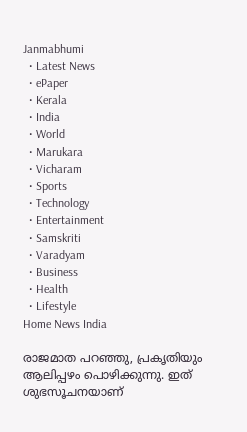Janmabhumi
  • Latest News
  • ePaper
  • Kerala
  • India
  • World
  • Marukara
  • Vicharam
  • Sports
  • Technology
  • Entertainment
  • Samskriti
  • Varadyam
  • Business
  • Health
  • Lifestyle
Home News India

രാജമാത പറഞ്ഞു, പ്രകൃതിയും ആലിപ്പഴം പൊഴിക്കുന്നു. ഇത് ശുഭസൂചനയാണ്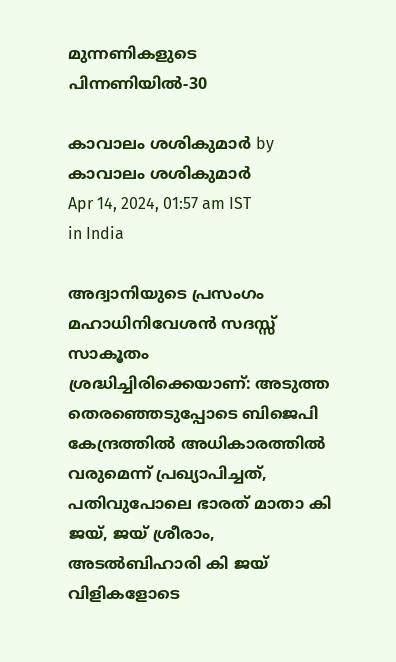മുന്നണികളുടെ പിന്നണിയില്‍-30

കാവാലം ശശികുമാര്‍ by കാവാലം ശശികുമാര്‍
Apr 14, 2024, 01:57 am IST
in India

അദ്വാനിയുടെ പ്രസംഗം മഹാധിനിവേശന്‍ സദസ്സ് സാകൂതം ശ്രദ്ധിച്ചിരിക്കെയാണ്: അടുത്ത തെരഞ്ഞെടുപ്പോടെ ബിജെപി കേന്ദ്രത്തില്‍ അധികാരത്തില്‍ വരുമെന്ന് പ്രഖ്യാപിച്ചത്, പതിവുപോലെ ഭാരത് മാതാ കി ജയ്, ജയ് ശ്രീരാം, അടല്‍ബിഹാരി കി ജയ് വിളികളോടെ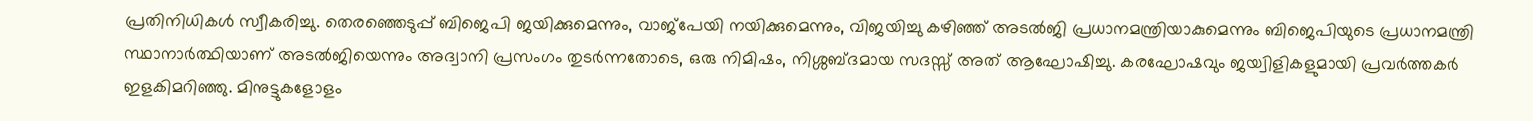പ്രതിനിധികള്‍ സ്വീകരിച്ചു. തെരഞ്ഞെടുപ്പ് ബിജെപി ജയിക്കുമെന്നും, വാജ്പേയി നയിക്കുമെന്നും, വിജയിച്ചു കഴിഞ്ഞ് അടല്‍ജി പ്രധാനമന്ത്രിയാകുമെന്നും ബിജെപിയുടെ പ്രധാനമന്ത്രി സ്ഥാനാര്‍ത്ഥിയാണ് അടല്‍ജിയെന്നും അദ്വാനി പ്രസംഗം തുടര്‍ന്നതോടെ, ഒരു നിമിഷം, നിശ്ശബ്ദമായ സദസ്സ് അത് ആഘോഷിച്ചു. കരഘോഷവും ജയ്വിളികളുമായി പ്രവര്‍ത്തകര്‍ ഇളകിമറിഞ്ഞു. മിനുട്ടുകളോളം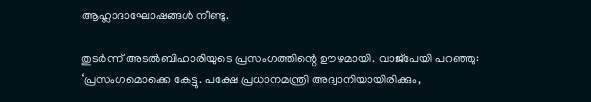ആഹ്ലാദാഘോഷങ്ങള്‍ നീണ്ടു.

തുടര്‍ന്ന് അടല്‍ബിഹാരിയുടെ പ്രസംഗത്തിന്റെ ഊഴമായി. വാജ്പേയി പറഞ്ഞു: ‘പ്രസംഗമൊക്കെ കേട്ടു. പക്ഷേ പ്രധാനമന്ത്രി അദ്വാനിയായിരിക്കും,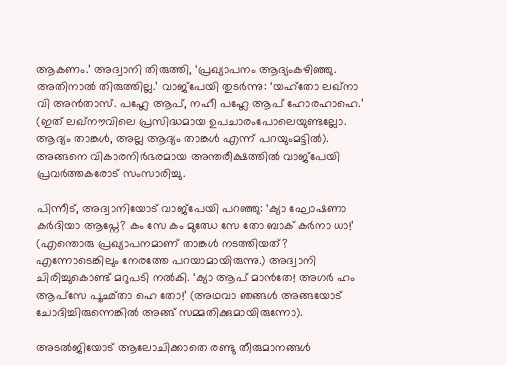ആകണം.’ അദ്വാനി തിരുത്തി, ‘പ്രഖ്യാപനം ആദ്യംകഴിഞ്ഞു. അതിനാല്‍ തിരുത്തില്ല.’ വാജ്പേയി തുടര്‍ന്നു: ‘യഹ്തോ ലഖ്നാ വി അന്‍താസ്. പഹ്ലേ ആപ്, നഹീ പഹ്ലേ ആപ് ഹോരഹാഹെ.’ (ഇത് ലഖ്നൗവിലെ പ്രസിദ്ധമായ ഉപചാരംപോലെയുണ്ടല്ലോ. ആദ്യം താങ്കള്‍, അല്ല ആദ്യം താങ്കള്‍ എന്ന് പറയുംമട്ടില്‍). അങ്ങനെ വികാരനിര്‍ഭരമായ അന്തരീക്ഷത്തില്‍ വാജ്പേയി പ്രവര്‍ത്തകരോട് സംസാരിച്ചു.

പിന്നീട്, അദ്വാനിയോട് വാജ്പേയി പറഞ്ഞു: ‘ക്യാ ഘോഷണാ കര്‍ദിയാ ആപ്നേ? കം സേ കം മുഝേ സേ തോ ബാക് കര്‍നാ ധാ!’ (എന്തൊരു പ്രഖ്യാപനമാണ് താങ്കള്‍ നടത്തിയത്? എന്നോടെങ്കിലും നേരത്തേ പറയാമായിരുന്നു.) അദ്വാനി
ചിരിച്ചുകൊണ്ട് മറുപടി നല്‍കി. ‘ക്യാ ആപ് മാന്‍തേ! അഗര്‍ ഹം ആപ്സേ പൂഛ്താ ഹെ തോ!’ (അഥവാ ഞങ്ങള്‍ അങ്ങയോട് ചോദിച്ചിരുന്നെങ്കില്‍ അങ്ങ് സമ്മതിക്കുമായിരുന്നോ).

അടല്‍ജിയോട് ആലോചിക്കാതെ രണ്ടു തീരുമാനങ്ങള്‍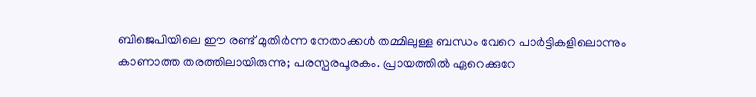ബിജെപിയിലെ ഈ രണ്ട് മുതിര്‍ന്ന നേതാക്കള്‍ തമ്മിലുള്ള ബന്ധം വേറെ പാര്‍ട്ടികളിലൊന്നും കാണാത്ത തരത്തിലായിരുന്നു; പരസ്പരപൂരകം. പ്രായത്തില്‍ ഏറെക്കുറേ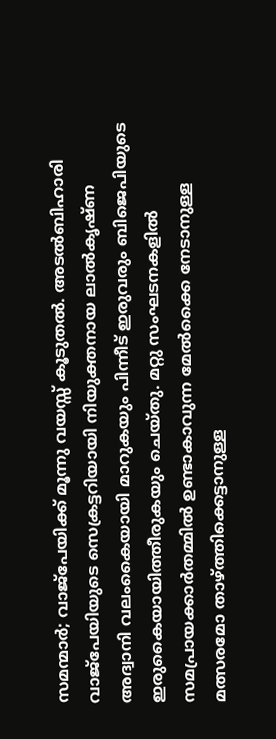സമന്മാര്‍; വാജ്പേയിക്ക് മൂന്നു വയസ്സ് കൂടുതല്‍. അടല്‍ബിഹാരി വാജ്പേയിയുടെ സെക്രട്ടറിയായി നിയുക്തനായ ലാല്‍കൃഷ്ണ അദ്വാനി വലംകൈയായി മാറുകയും പിന്നീട് ഇരുവരും ബിജെപിയുടെ ഇരുകൈയായിത്തീരുകയും ചെയ്തു. മറ്റു സംഘടനകളില്‍ സമപ്രായക്കാര്‍തമ്മില്‍ ഉണ്ടാകാവുന്ന മേല്‍ക്കൈ നേടാനുള്ള മത്സരമോ താഴ്‌ത്തിക്കെട്ടാനുള്ള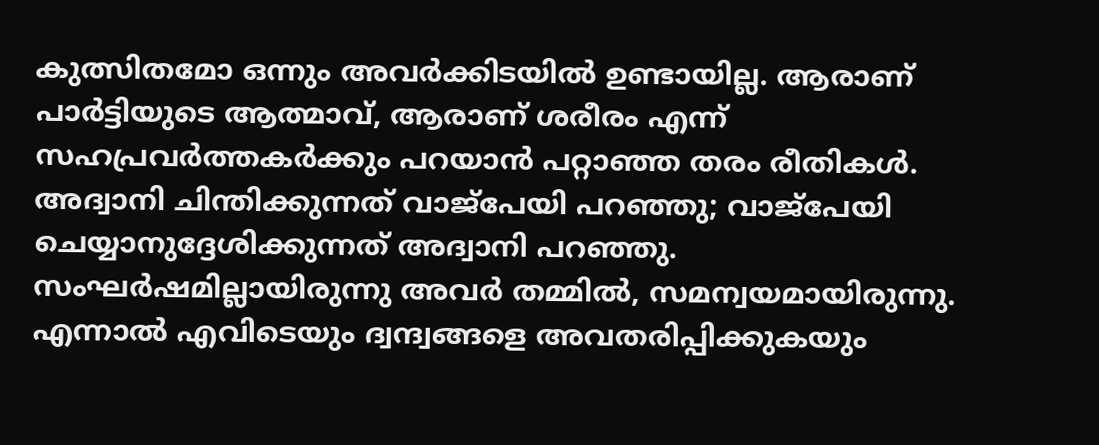കുത്സിതമോ ഒന്നും അവര്‍ക്കിടയില്‍ ഉണ്ടായില്ല. ആരാണ് പാര്‍ട്ടിയുടെ ആത്മാവ്, ആരാണ് ശരീരം എന്ന് സഹപ്രവര്‍ത്തകര്‍ക്കും പറയാന്‍ പറ്റാഞ്ഞ തരം രീതികള്‍. അദ്വാനി ചിന്തിക്കുന്നത് വാജ്പേയി പറഞ്ഞു; വാജ്പേയി ചെയ്യാനുദ്ദേശിക്കുന്നത് അദ്വാനി പറഞ്ഞു. സംഘര്‍ഷമില്ലായിരുന്നു അവര്‍ തമ്മില്‍, സമന്വയമായിരുന്നു. എന്നാല്‍ എവിടെയും ദ്വന്ദ്വങ്ങളെ അവതരിപ്പിക്കുകയും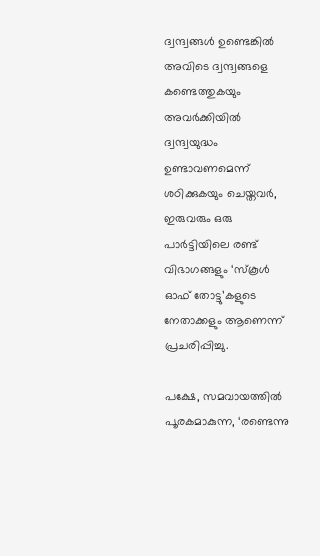ദ്വന്ദ്വങ്ങള്‍ ഉണ്ടെങ്കില്‍ അവിടെ ദ്വന്ദ്വങ്ങളെ കണ്ടെത്തുകയും അവര്‍ക്കിയില്‍ ദ്വന്ദ്വയുദ്ധം ഉണ്ടാവണമെന്ന് ശഠിക്കുകയും ചെയ്തവര്‍, ഇരുവരും ഒരു പാര്‍ട്ടിയിലെ രണ്ട് വിഭാഗങ്ങളും ‘സ്‌കൂള്‍ ഓഫ് തോട്ടു’കളുടെ നേതാക്കളും ആണെന്ന് പ്രചരിപ്പിച്ചു.

പക്ഷേ, സമവായത്തില്‍ പൂരകമാകുന്ന, ‘രണ്ടെന്നു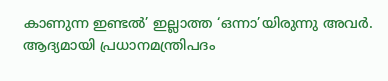കാണുന്ന ഇണ്ടല്‍’ ഇല്ലാത്ത ‘ഒന്നാ’യിരുന്നു അവര്‍. ആദ്യമായി പ്രധാനമന്ത്രിപദം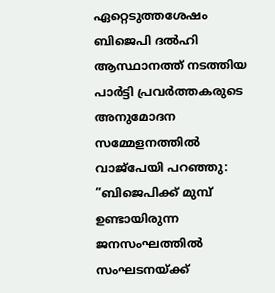ഏറ്റെടുത്തശേഷം ബിജെപി ദല്‍ഹി ആസ്ഥാനത്ത് നടത്തിയ പാര്‍ട്ടി പ്രവര്‍ത്തകരുടെ അനുമോദന സമ്മേളനത്തില്‍ വാജ്പേയി പറഞ്ഞു: ”ബിജെപിക്ക് മുമ്പ് ഉണ്ടായിരുന്ന ജനസംഘത്തില്‍ സംഘടനയ്‌ക്ക്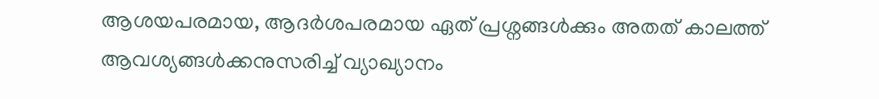ആശയപരമായ, ആദര്‍ശപരമായ ഏത് പ്രശ്നങ്ങള്‍ക്കും അതത് കാലത്ത് ആവശ്യങ്ങള്‍ക്കനുസരിച്ച് വ്യാഖ്യാനം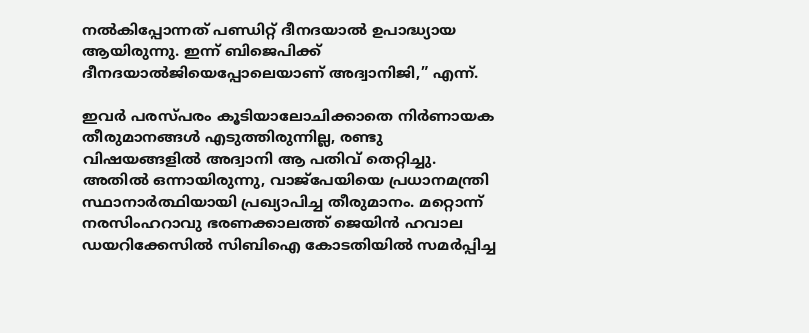നല്‍കിപ്പോന്നത് പണ്ഡിറ്റ് ദീനദയാല്‍ ഉപാദ്ധ്യായ ആയിരുന്നു. ഇന്ന് ബിജെപിക്ക് ദീനദയാല്‍ജിയെപ്പോലെയാണ് അദ്വാനിജി,” എന്ന്.

ഇവര്‍ പരസ്പരം കൂടിയാലോചിക്കാതെ നിര്‍ണായക തീരുമാനങ്ങള്‍ എടുത്തിരുന്നില്ല, രണ്ടു വിഷയങ്ങളില്‍ അദ്വാനി ആ പതിവ് തെറ്റിച്ചു. അതില്‍ ഒന്നായിരുന്നു, വാജ്പേയിയെ പ്രധാനമന്ത്രി സ്ഥാനാര്‍ത്ഥിയായി പ്രഖ്യാപിച്ച തീരുമാനം. മറ്റൊന്ന് നരസിംഹറാവു ഭരണക്കാലത്ത് ജെയിന്‍ ഹവാല ഡയറിക്കേസില്‍ സിബിഐ കോടതിയില്‍ സമര്‍പ്പിച്ച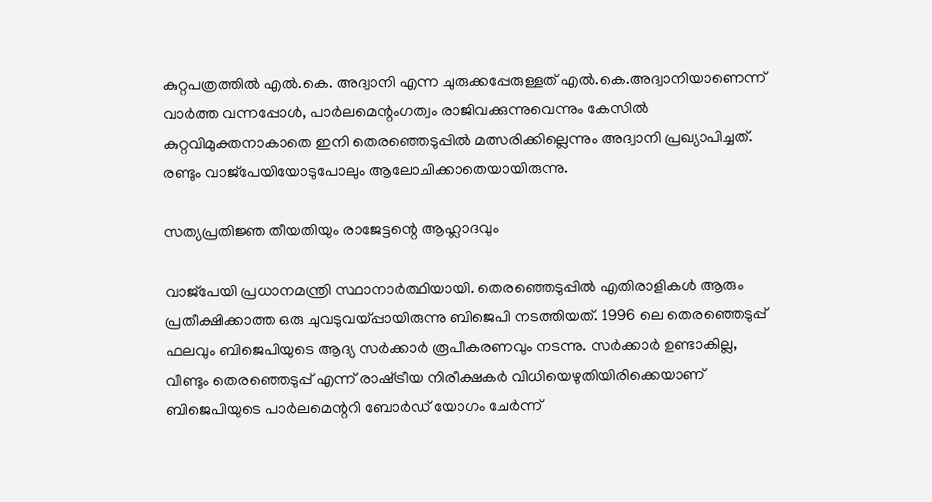കുറ്റപത്രത്തില്‍ എല്‍.കെ. അദ്വാനി എന്ന ചുരുക്കപ്പേരുള്ളത് എല്‍.കെ.അദ്വാനിയാണെന്ന് വാര്‍ത്ത വന്നപ്പോള്‍, പാര്‍ലമെന്റംഗത്വം രാജിവക്കുന്നുവെന്നും കേസില്‍ കുറ്റവിമുക്തനാകാതെ ഇനി തെരഞ്ഞെടുപ്പില്‍ മത്സരിക്കില്ലെന്നും അദ്വാനി പ്രഖ്യാപിച്ചത്. രണ്ടും വാജ്പേയിയോടുപോലും ആലോചിക്കാതെയായിരുന്നു.

സത്യപ്രതിജ്ഞ തീയതിയും രാജേട്ടന്റെ ആഹ്ലാദവും

വാജ്പേയി പ്രധാനമന്ത്രി സ്ഥാനാര്‍ത്ഥിയായി. തെരഞ്ഞെടുപ്പില്‍ എതിരാളികള്‍ ആരും പ്രതീക്ഷിക്കാത്ത ഒരു ചുവടുവയ്‌പ്പായിരുന്നു ബിജെപി നടത്തിയത്. 1996 ലെ തെരഞ്ഞെടുപ്പ് ഫലവും ബിജെപിയുടെ ആദ്യ സര്‍ക്കാര്‍ രൂപീകരണവും നടന്നു. സര്‍ക്കാര്‍ ഉണ്ടാകില്ല, വീണ്ടും തെരഞ്ഞെടുപ്പ് എന്ന് രാഷ്‌ട്രീയ നിരീക്ഷകര്‍ വിധിയെഴുതിയിരിക്കെയാണ് ബിജെപിയുടെ പാര്‍ലമെന്ററി ബോര്‍ഡ് യോഗം ചേര്‍ന്ന്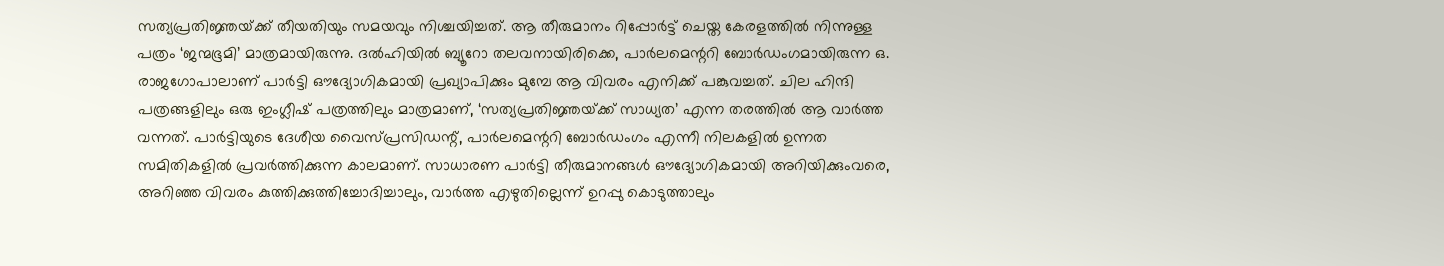സത്യപ്രതിജ്ഞയ്‌ക്ക് തീയതിയും സമയവും നിശ്ചയിച്ചത്. ആ തീരുമാനം റിപ്പോര്‍ട്ട് ചെയ്ത കേരളത്തില്‍ നിന്നുള്ള പത്രം ‘ജന്മഭൂമി’ മാത്രമായിരുന്നു. ദല്‍ഹിയില്‍ ബ്യൂറോ തലവനായിരിക്കെ, പാര്‍ലമെന്ററി ബോര്‍ഡംഗമായിരുന്ന ഒ. രാജഗോപാലാണ് പാര്‍ട്ടി ഔദ്യോഗികമായി പ്രഖ്യാപിക്കും മുമ്പേ ആ വിവരം എനിക്ക് പങ്കുവച്ചത്. ചില ഹിന്ദി പത്രങ്ങളിലും ഒരു ഇംഗ്ലീഷ് പത്രത്തിലും മാത്രമാണ്, ‘സത്യപ്രതിജ്ഞയ്‌ക്ക് സാധ്യത’ എന്ന തരത്തില്‍ ആ വാര്‍ത്ത വന്നത്. പാര്‍ട്ടിയുടെ ദേശീയ വൈസ്പ്രസിഡന്റ്, പാര്‍ലമെന്ററി ബോര്‍ഡംഗം എന്നീ നിലകളില്‍ ഉന്നത സമിതികളില്‍ പ്രവര്‍ത്തിക്കുന്ന കാലമാണ്. സാധാരണ പാര്‍ട്ടി തീരുമാനങ്ങള്‍ ഔദ്യോഗികമായി അറിയിക്കുംവരെ, അറിഞ്ഞ വിവരം കുത്തിക്കുത്തിച്ചോദിച്ചാലും, വാര്‍ത്ത എഴുതില്ലെന്ന് ഉറപ്പു കൊടുത്താലും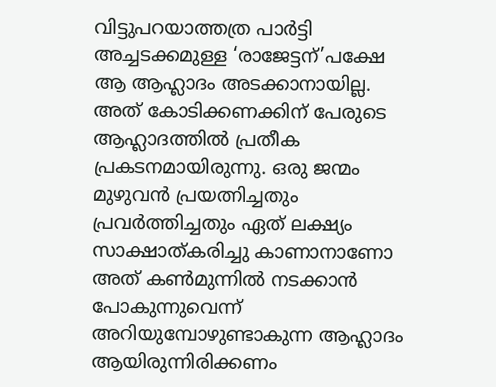വിട്ടുപറയാത്തത്ര പാര്‍ട്ടി അച്ചടക്കമുള്ള ‘രാജേട്ടന്’പക്ഷേ ആ ആഹ്ലാദം അടക്കാനായില്ല. അത് കോടിക്കണക്കിന് പേരുടെ ആഹ്ലാദത്തില്‍ പ്രതീക പ്രകടനമായിരുന്നു. ഒരു ജന്മം മുഴുവന്‍ പ്രയത്നിച്ചതും പ്രവര്‍ത്തിച്ചതും ഏത് ലക്ഷ്യം സാക്ഷാത്കരിച്ചു കാണാനാണോ അത് കണ്‍മുന്നില്‍ നടക്കാന്‍ പോകുന്നുവെന്ന് അറിയുമ്പോഴുണ്ടാകുന്ന ആഹ്ലാദം ആയിരുന്നിരിക്കണം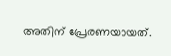അതിന് പ്രേരണയായത്.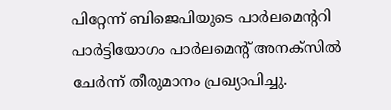പിറ്റേന്ന് ബിജെപിയുടെ പാര്‍ലമെന്ററി പാര്‍ട്ടിയോഗം പാര്‍ലമെന്റ് അനക്സില്‍ ചേര്‍ന്ന് തീരുമാനം പ്രഖ്യാപിച്ചു.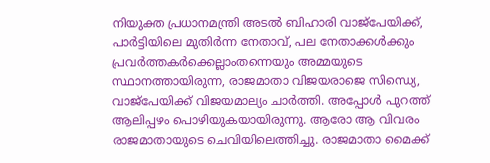നിയുക്ത പ്രധാനമന്ത്രി അടല്‍ ബിഹാരി വാജ്പേയിക്ക്, പാര്‍ട്ടിയിലെ മുതിര്‍ന്ന നേതാവ്, പല നേതാക്കള്‍ക്കും പ്രവര്‍ത്തകര്‍ക്കെല്ലാംതന്നെയും അമ്മയുടെ സ്ഥാനത്തായിരുന്ന, രാജമാതാ വിജയരാജെ സിന്ധ്യെ, വാജ്പേയിക്ക് വിജയമാല്യം ചാര്‍ത്തി. അപ്പോള്‍ പുറത്ത് ആലിപ്പഴം പൊഴിയുകയായിരുന്നു. ആരോ ആ വിവരം രാജമാതായുടെ ചെവിയിലെത്തിച്ചു. രാജമാതാ മൈക്ക്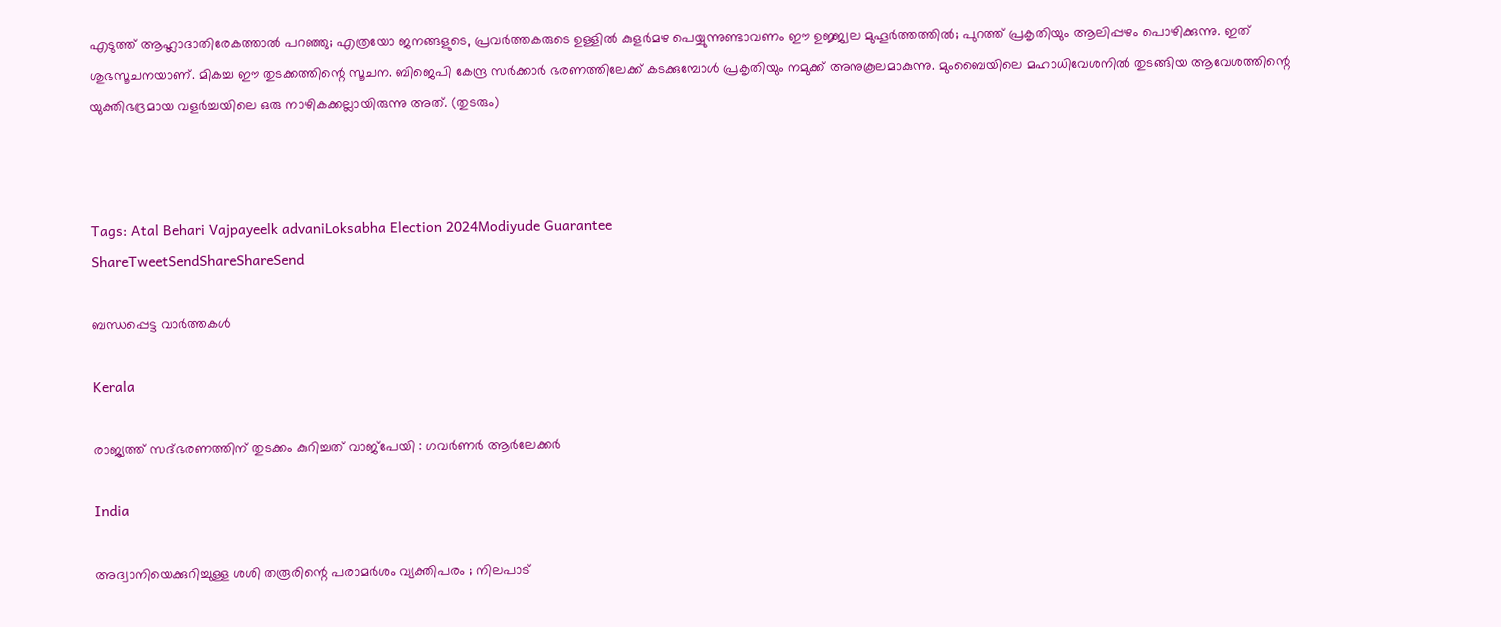എടുത്ത് ആഹ്ലാദാതിരേകത്താല്‍ പറഞ്ഞു; എത്രയോ ജനങ്ങളുടെ, പ്രവര്‍ത്തകരുടെ ഉള്ളില്‍ കുളര്‍മഴ പെയ്യുന്നുണ്ടാവണം ഈ ഉജ്ജ്വല മുഹൂര്‍ത്തത്തില്‍; പുറത്ത് പ്രകൃതിയും ആലിപ്പഴം പൊഴിക്കുന്നു. ഇത് ശുഭസൂചനയാണ്. മികച്ച ഈ തുടക്കത്തിന്റെ സൂചന. ബിജെപി കേന്ദ്ര സര്‍ക്കാര്‍ ഭരണത്തിലേക്ക് കടക്കുമ്പോള്‍ പ്രകൃതിയും നമുക്ക് അനുകൂലമാകുന്നു. മുംബൈയിലെ മഹാധിവേശനില്‍ തുടങ്ങിയ ആവേശത്തിന്റെ യുക്തിഭദ്രമായ വളര്‍ച്ചയിലെ ഒരു നാഴികക്കല്ലായിരുന്നു അത്. (തുടരും)



Tags: Atal Behari Vajpayeelk advaniLoksabha Election 2024Modiyude Guarantee
ShareTweetSendShareShareSend

ബന്ധപ്പെട്ട വാര്‍ത്തകള്‍

Kerala

രാജ്യത്ത് സദ്ഭരണത്തിന് തുടക്കം കുറിച്ചത് വാജ്പേയി : ഗവർണർ ആർലേക്കർ

India

അദ്വാനിയെക്കുറിച്ചുള്ള ശശി തരൂരിന്റെ പരാമർശം വ്യക്തിപരം ; നിലപാട്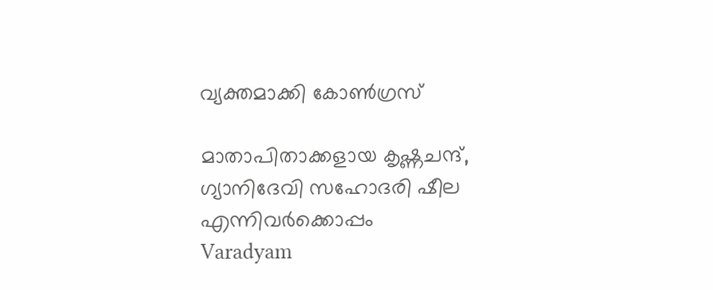വ്യക്തമാക്കി കോൺഗ്രസ്

മാതാപിതാക്കളായ കൃഷ്ണചന്ദ്, ഗ്യാനിദേവി സഹോദരി ഷീല എന്നിവര്‍ക്കൊപ്പം
Varadyam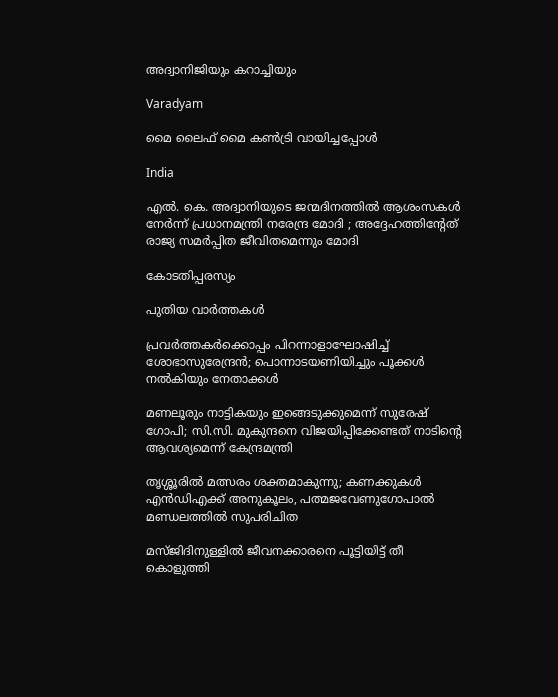അദ്വാനിജിയും കറാച്ചിയും

Varadyam

മൈ ലൈഫ് മൈ കണ്‍ട്രി വായിച്ചപ്പോള്‍

India

എൽ. കെ. അദ്വാനിയുടെ ജന്മദിനത്തിൽ ആശംസകൾ നേർന്ന് പ്രധാനമന്ത്രി നരേന്ദ്ര മോദി ; അദ്ദേഹത്തിൻ്റേത് രാജ്യ സമർപ്പിത ജീവിതമെന്നും മോദി

കോടതിപ്പരസ്യം

പുതിയ വാര്‍ത്തകള്‍

പ്രവര്‍ത്തകര്‍ക്കൊപ്പം പിറന്നാളാഘോഷിച്ച് ശോഭാസുരേന്ദ്രന്‍; പൊന്നാടയണിയിച്ചും പൂക്കള്‍ നല്‍കിയും നേതാക്കൾ

മണലൂരും നാട്ടികയും ഇങ്ങെടുക്കുമെന്ന് സുരേഷ് ഗോപി; സി.സി. മുകുന്ദനെ വിജയിപ്പിക്കേണ്ടത് നാടിന്റെ ആവശ്യമെന്ന് കേന്ദ്രമന്ത്രി

തൃശ്ശൂരില്‍ മത്സരം ശക്തമാകുന്നു; കണക്കുകള്‍ എന്‍ഡിഎക്ക് അനുകൂലം, പത്മജവേണുഗോപാൽ മണ്ഡലത്തിൽ സുപരിചിത

മസ്ജിദിനുള്ളിൽ ജീവനക്കാരനെ പൂട്ടിയിട്ട് തീ കൊളുത്തി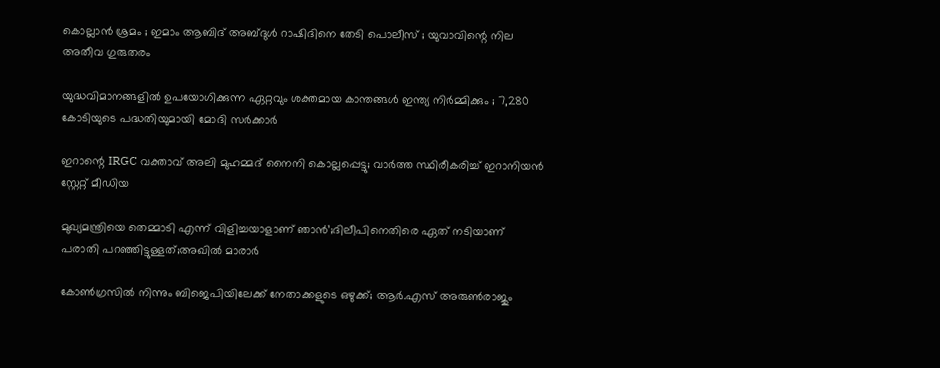കൊല്ലാൻ ശ്രമം ; ഇമാം ആബിദ് അബ്ദുൾ റാഷിദിനെ തേടി പൊലീസ് ; യുവാവിന്റെ നില അതീവ ഗുരുതരം

യുദ്ധവിമാനങ്ങളിൽ ഉപയോഗിക്കുന്ന ഏറ്റവും ശക്തമായ കാന്തങ്ങൾ ഇന്ത്യ നിർമ്മിക്കും ; 7,280 കോടിയുടെ പദ്ധതിയുമായി മോദി സർക്കാർ

ഇറാന്റെ IRGC വക്താവ് അലി മുഹമ്മദ് നൈനി കൊല്ലപ്പെട്ടു; വാർത്ത സ്ഥിരീകരിച്ച് ഇറാനിയൻ സ്റ്റേറ്റ് മീഡിയ

മുഖ്യമന്ത്രിയെ തെമ്മാടി എന്ന് വിളിച്ചയാളാണ് ഞാൻ’;ദിലീപിനെതിരെ ഏത് നടിയാണ് പരാതി പറഞ്ഞിട്ടുള്ളത്;അഖിൽ മാരാർ

കോൺഗ്രസിൽ നിന്നും ബിജെപിയിലേക്ക് നേതാക്കളുടെ ഒഴുക്ക്; ആർ.എസ് അരുൺരാജും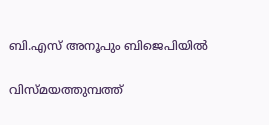ബി.എസ് അനൂപും ബിജെപിയിൽ

വിസ്മയത്തുമ്പത്ത്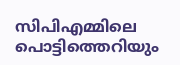സിപിഎമ്മിലെ പൊട്ടിത്തെറിയും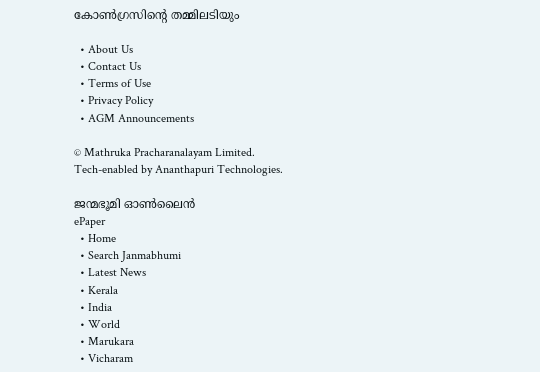കോണ്‍ഗ്രസിന്റെ തമ്മിലടിയും

  • About Us
  • Contact Us
  • Terms of Use
  • Privacy Policy
  • AGM Announcements

© Mathruka Pracharanalayam Limited.
Tech-enabled by Ananthapuri Technologies.

ജന്മഭൂമി ഓണ്‍ലൈന്‍
ePaper
  • Home
  • Search Janmabhumi
  • Latest News
  • Kerala
  • India
  • World
  • Marukara
  • Vicharam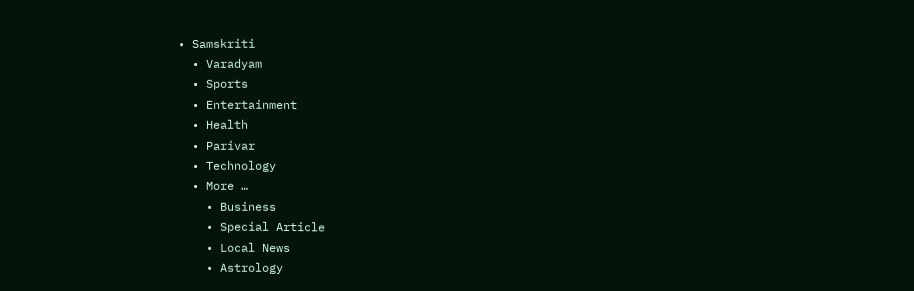• Samskriti
  • Varadyam
  • Sports
  • Entertainment
  • Health
  • Parivar
  • Technology
  • More …
    • Business
    • Special Article
    • Local News
    • Astrology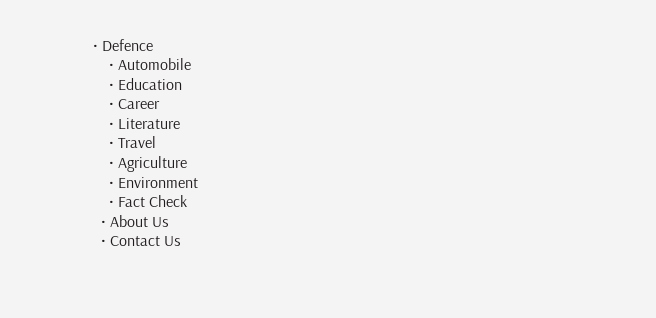• Defence
    • Automobile
    • Education
    • Career
    • Literature
    • Travel
    • Agriculture
    • Environment
    • Fact Check
  • About Us
  • Contact Us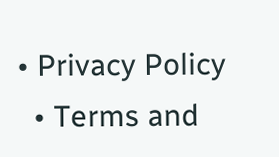• Privacy Policy
  • Terms and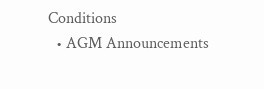Conditions
  • AGM Announcements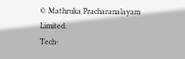© Mathruka Pracharanalayam Limited.
Tech-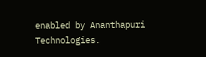enabled by Ananthapuri Technologies.